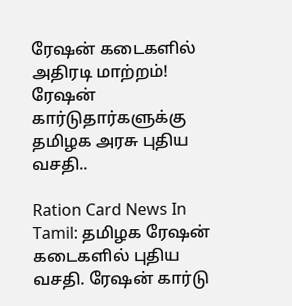ரேஷன் கடைகளில் அதிரடி மாற்றம்! ரேஷன் கார்டுதார்களுக்கு தமிழக அரசு புதிய வசதி..

Ration Card News In Tamil: தமிழக ரேஷன் கடைகளில் புதிய வசதி. ரேஷன் கார்டு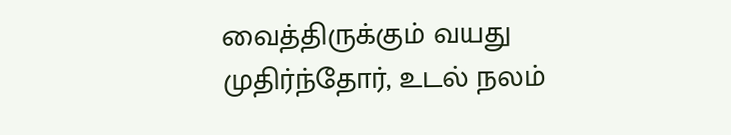வைத்திருக்கும் வயது முதிர்ந்தோர், உடல் நலம்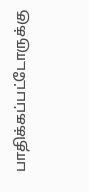பாதிக்கப்பட்டோருக்கு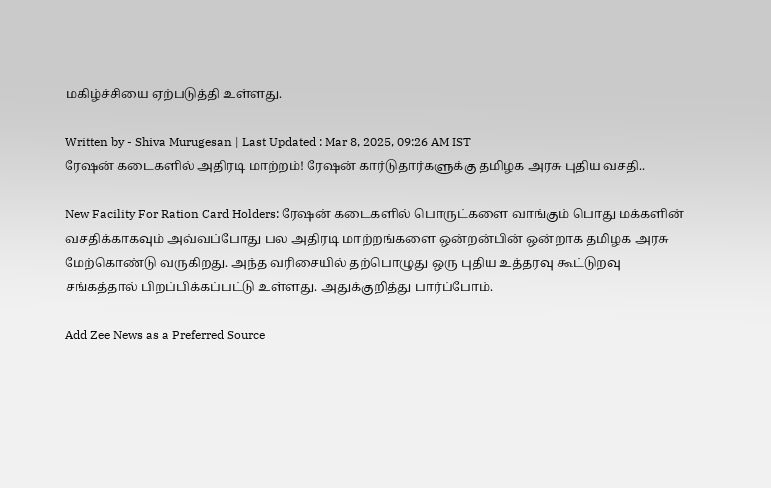மகிழ்ச்சியை ஏற்படுத்தி உள்ளது.

Written by - Shiva Murugesan | Last Updated : Mar 8, 2025, 09:26 AM IST
ரேஷன் கடைகளில் அதிரடி மாற்றம்! ரேஷன் கார்டுதார்களுக்கு தமிழக அரசு புதிய வசதி..

New Facility For Ration Card Holders: ரேஷன் கடைகளில் பொருட்களை வாங்கும் பொது மக்களின் வசதிக்காகவும் அவ்வப்போது பல அதிரடி மாற்றங்களை ஒன்றன்பின் ஒன்றாக தமிழக அரசு மேற்கொண்டு வருகிறது. அந்த வரிசையில் தற்பொழுது ஒரு புதிய உத்தரவு கூட்டுறவு சங்கத்தால் பிறப்பிக்கப்பட்டு உள்ளது. அதுக்குறித்து பார்ப்போம்.

Add Zee News as a Preferred Source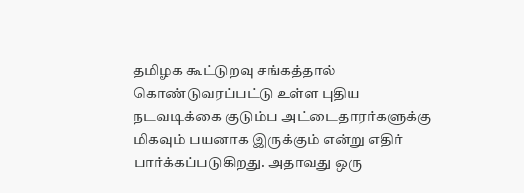தமிழக கூட்டுறவு சங்கத்தால் கொண்டுவரப்பட்டு உள்ள புதிய நடவடிக்கை குடும்ப அட்டைதாரர்களுக்கு மிகவும் பயனாக இருக்கும் என்று எதிர் பார்க்கப்படுகிறது. அதாவது ஒரு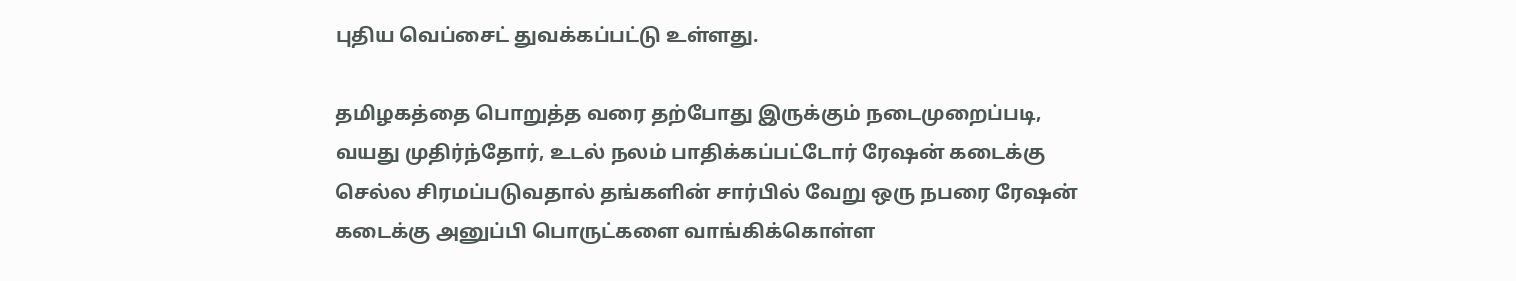புதிய வெப்சைட் துவக்கப்பட்டு உள்ளது.

தமிழகத்தை பொறுத்த வரை தற்போது இருக்கும் நடைமுறைப்படி, வயது முதிர்ந்தோர், உடல் நலம் பாதிக்கப்பட்டோர் ரேஷன் கடைக்கு செல்ல சிரமப்படுவதால் தங்களின் சார்பில் வேறு ஒரு நபரை ரேஷன் கடைக்கு அனுப்பி பொருட்களை வாங்கிக்கொள்ள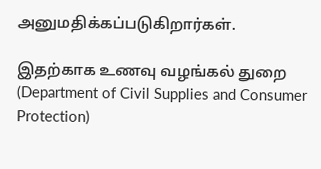அனுமதிக்கப்படுகிறார்கள்.

இதற்காக உணவு வழங்கல் துறை (Department of Civil Supplies and Consumer Protection)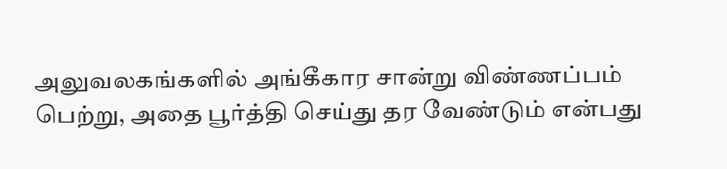அலுவலகங்களில் அங்கீகார சான்று விண்ணப்பம் பெற்று, அதை பூர்த்தி செய்து தர வேண்டும் என்பது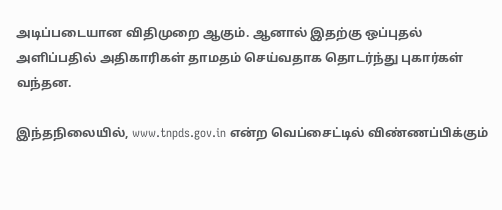அடிப்படையான விதிமுறை ஆகும். ஆனால் இதற்கு ஒப்புதல் அளிப்பதில் அதிகாரிகள் தாமதம் செய்வதாக தொடர்ந்து புகார்கள் வந்தன.

இந்தநிலையில், www.tnpds.gov.in என்ற வெப்சைட்டில் விண்ணப்பிக்கும்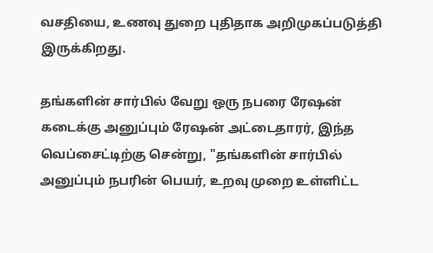வசதியை, உணவு துறை புதிதாக அறிமுகப்படுத்தி இருக்கிறது.

தங்களின் சார்பில் வேறு ஒரு நபரை ரேஷன் கடைக்கு அனுப்பும் ரேஷன் அட்டைதாரர், இந்த வெப்சைட்டிற்கு சென்று, "தங்களின் சார்பில் அனுப்பும் நபரின் பெயர், உறவு முறை உள்ளிட்ட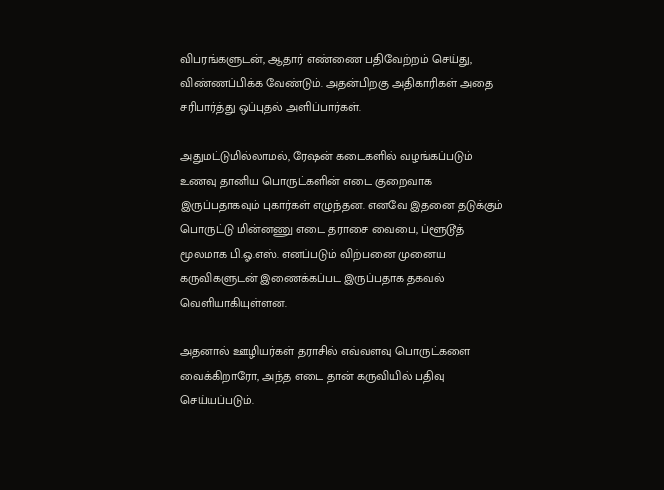விபரங்களுடன், ஆதார் எண்ணை பதிவேற்றம் செய்து, விண்ணப்பிக்க வேண்டும். அதன்பிறகு அதிகாரிகள் அதை சரிபார்த்து ஒப்புதல் அளிப்பார்கள்.

அதுமட்டுமில்லாமல், ரேஷன் கடைகளில் வழங்கப்படும் உணவு தானிய பொருட்களின் எடை குறைவாக இருப்பதாகவும் புகார்கள் எழுந்தன. எனவே இதனை தடுக்கும் பொருட்டு மின்னணு எடை தராசை வைபை, ப்ளூடூத் மூலமாக பி.ஓ.எஸ். எனப்படும் விற்பனை முனைய கருவிகளுடன் இணைக்கப்பட இருப்பதாக தகவல் வெளியாகியுள்ளன.

அதனால் ஊழியர்கள் தராசில் எவ்வளவு பொருட்களை வைக்கிறாரோ, அந்த எடை தான் கருவியில் பதிவு செய்யப்படும்.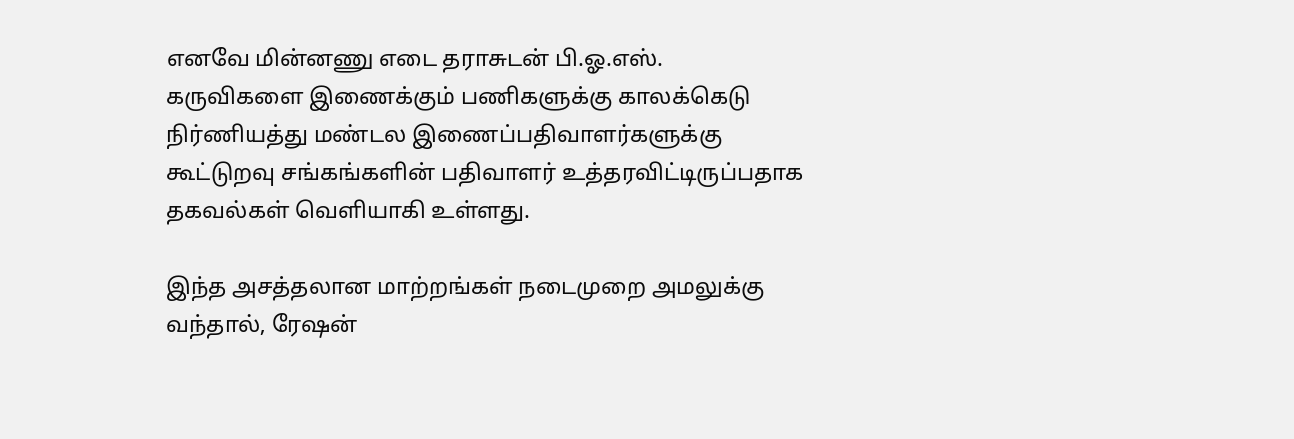எனவே மின்னணு எடை தராசுடன் பி.ஓ.எஸ். கருவிகளை இணைக்கும் பணிகளுக்கு காலக்கெடு நிர்ணியத்து மண்டல இணைப்பதிவாளர்களுக்கு கூட்டுறவு சங்கங்களின் பதிவாளர் உத்தரவிட்டிருப்பதாக தகவல்கள் வெளியாகி உள்ளது.

இந்த அசத்தலான மாற்றங்கள் நடைமுறை அமலுக்கு வந்தால், ரேஷன்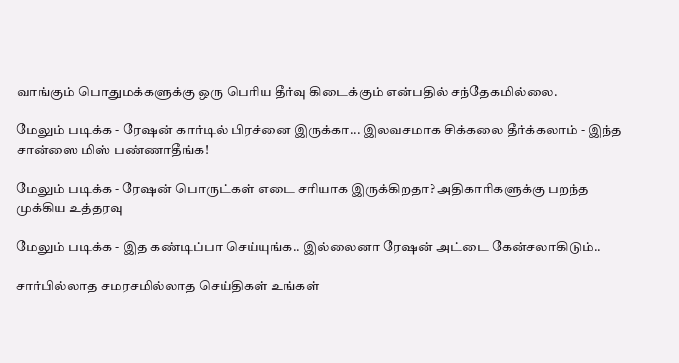வாங்கும் பொதுமக்களுக்கு ஒரு பெரிய தீர்வு கிடைக்கும் என்பதில் சந்தேகமில்லை.

மேலும் படிக்க - ரேஷன் கார்டில் பிரச்னை இருக்கா... இலவசமாக சிக்கலை தீர்க்கலாம் - இந்த சான்ஸை மிஸ் பண்ணாதீங்க!

மேலும் படிக்க - ரேஷன் பொருட்கள் எடை சரியாக இருக்கிறதா? அதிகாரிகளுக்கு பறந்த முக்கிய உத்தரவு

மேலும் படிக்க - இத கண்டிப்பா செய்யுங்க.. இல்லைனா ரேஷன் அட்டை கேன்சலாகிடும்..

சார்பில்லாத சமரசமில்லாத செய்திகள் உங்கள்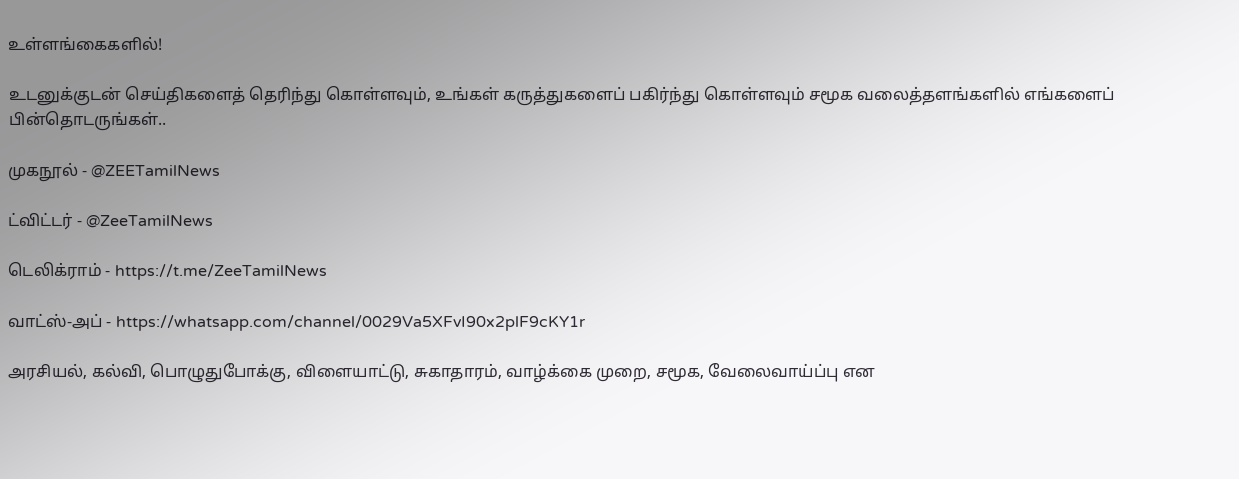உள்ளங்கைகளில்!

உடனுக்குடன் செய்திகளைத் தெரிந்து கொள்ளவும், உங்கள் கருத்துகளைப் பகிர்ந்து கொள்ளவும் சமூக வலைத்தளங்களில் எங்களைப் பின்தொடருங்கள்..

முகநூல் - @ZEETamilNews

ட்விட்டர் - @ZeeTamilNews

டெலிக்ராம் - https://t.me/ZeeTamilNews

வாட்ஸ்-அப் - https://whatsapp.com/channel/0029Va5XFvI90x2plF9cKY1r

அரசியல், கல்வி, பொழுதுபோக்கு, விளையாட்டு, சுகாதாரம், வாழ்க்கை முறை, சமூக, வேலைவாய்ப்பு என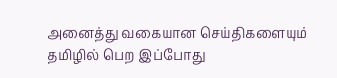அனைத்து வகையான செய்திகளையும் தமிழில் பெற இப்போது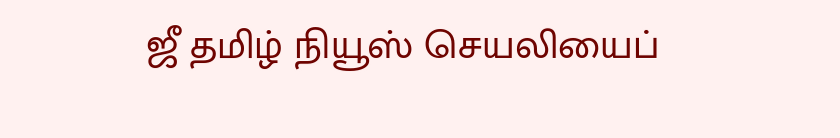ஜீ தமிழ் நியூஸ் செயலியைப்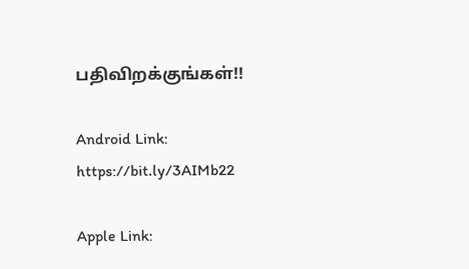பதிவிறக்குங்கள்!!

Android Link: https://bit.ly/3AIMb22

Apple Link: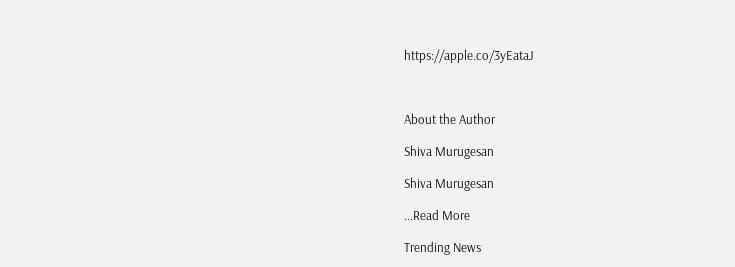https://apple.co/3yEataJ



About the Author

Shiva Murugesan

Shiva Murugesan

...Read More

Trending News